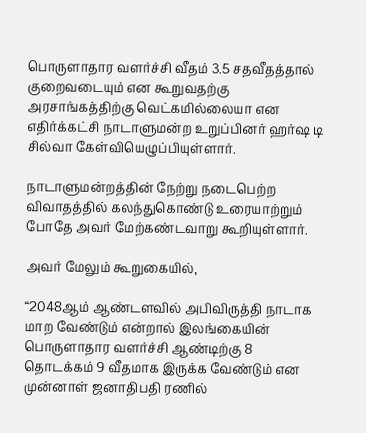பொருளாதார வளர்ச்சி வீதம் 3.5 சதவீதத்தால் குறைவடையும் என கூறுவதற்கு அரசாங்கத்திற்கு வெட்கமில்லையா என எதிர்க்கட்சி நாடாளுமன்ற உறுப்பினர் ஹர்ஷ டி சில்வா கேள்வியெழுப்பியுள்ளார்.

நாடாளுமன்றத்தின் நேற்று நடைபெற்ற விவாதத்தில் கலந்துகொண்டு உரையாற்றும் போதே அவர் மேற்கண்டவாறு கூறியுள்ளார்.

அவர் மேலும் கூறுகையில்,

“2048ஆம் ஆண்டளவில் அபிவிருத்தி நாடாக மாற வேண்டும் என்றால் இலங்கையின் பொருளாதார வளர்ச்சி ஆண்டிற்கு 8 தொடக்கம் 9 வீதமாக இருக்க வேண்டும் என முன்னாள் ஜனாதிபதி ரணில்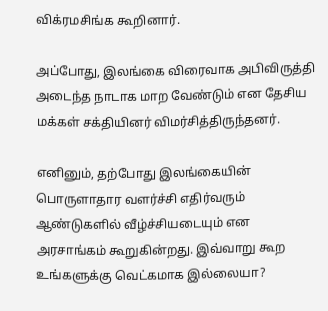விக்ரமசிங்க கூறினார்.

அப்போது, இலங்கை விரைவாக அபிவிருத்தி அடைந்த நாடாக மாற வேண்டும் என தேசிய மக்கள் சக்தியினர் விமர்சித்திருந்தனர்.

எனினும், தற்போது இலங்கையின் பொருளாதார வளர்ச்சி எதிர்வரும் ஆண்டுகளில் வீழ்ச்சியடையும் என அரசாங்கம் கூறுகின்றது. இவ்வாறு கூற உங்களுக்கு வெட்கமாக இல்லையா?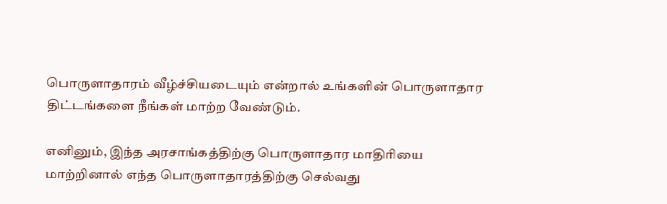பொருளாதாரம் வீழ்ச்சியடையும் என்றால் உங்களின் பொருளாதார திட்டங்களை நீங்கள் மாற்ற வேண்டும்.

எனினும், இந்த அரசாங்கத்திற்கு பொருளாதார மாதிரியை மாற்றினால் எந்த பொருளாதாரத்திற்கு செல்வது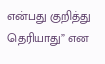என்பது குறித்து தெரியாது” என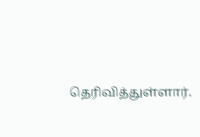தெரிவித்துள்ளார்.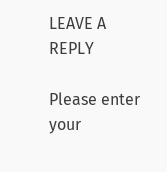LEAVE A REPLY

Please enter your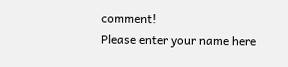comment!
Please enter your name here